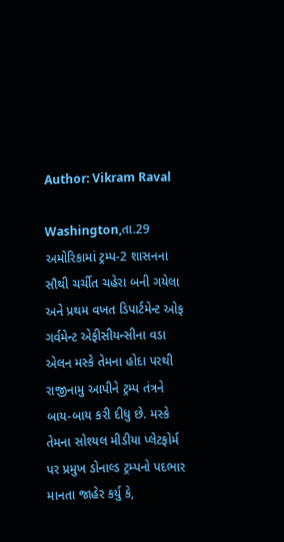Author: Vikram Raval

Washington,તા.29 અમોરિકામાં ટ્રમ્પ-2 શાસનના સૌથી ચર્ચીત ચહેરા બની ગયેલા અને પ્રથમ વખત ડિપાર્ટમેન્ટ ઓફ ગર્વમેન્ટ એફીસીયન્સીના વડા એલન મસ્કે તેમના હોદા પરથી રાજીનામુ આપીને ટ્રમ્પ તંત્રને બાય-બાય કરી દીધુ છે. મસ્કે તેમના સોશ્યલ મીડીયા પ્લેટફોર્મ પર પ્રમુખ ડોનાલ્ડ ટ્રમ્પનો પદભાર માનતા જાહેર કર્યુ કે,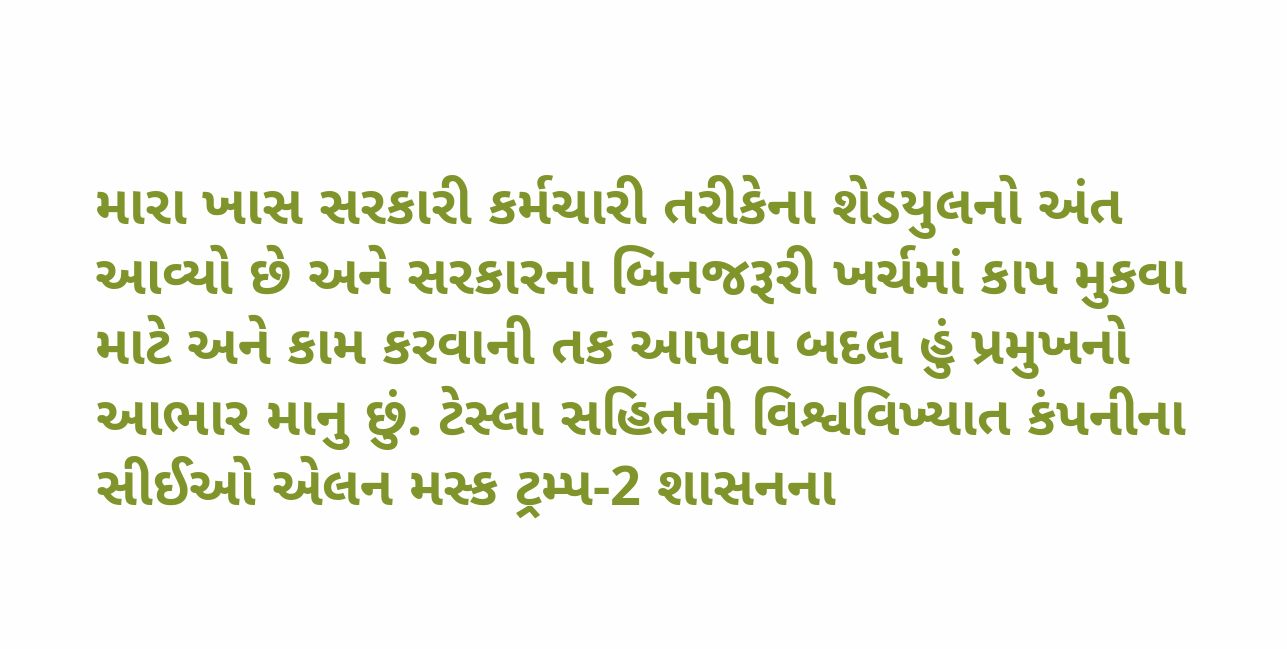મારા ખાસ સરકારી કર્મચારી તરીકેના શેડયુલનો અંત આવ્યો છે અને સરકારના બિનજરૂરી ખર્ચમાં કાપ મુકવા માટે અને કામ કરવાની તક આપવા બદલ હું પ્રમુખનો આભાર માનુ છું. ટેસ્લા સહિતની વિશ્વવિખ્યાત કંપનીના સીઈઓ એલન મસ્ક ટ્રમ્પ-2 શાસનના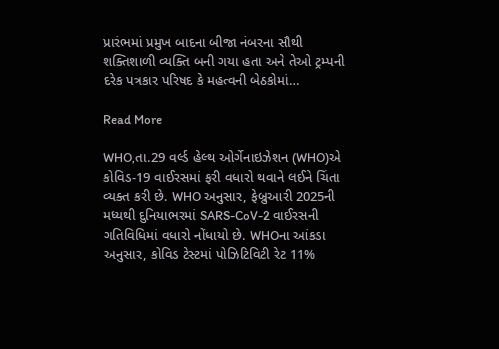પ્રારંભમાં પ્રમુખ બાદના બીજા નંબરના સૌથી શક્તિશાળી વ્યક્તિ બની ગયા હતા અને તેઓ ટ્રમ્પની દરેક પત્રકાર પરિષદ કે મહત્વની બેઠકોમાં…

Read More

WHO,તા.29 વર્લ્ડ હેલ્થ ઓર્ગેનાઇઝેશન (WHO)એ કોવિડ-19 વાઈરસમાં ફરી વધારો થવાને લઈને ચિંતા વ્યક્ત કરી છે. WHO અનુસાર, ફેબ્રુઆરી 2025ની મધ્યથી દુનિયાભરમાં SARS-CoV-2 વાઈરસની ગતિવિધિમાં વધારો નોંધાયો છે. WHOના આંકડા અનુસાર, કોવિડ ટેસ્ટમાં પોઝિટિવિટી રેટ 11%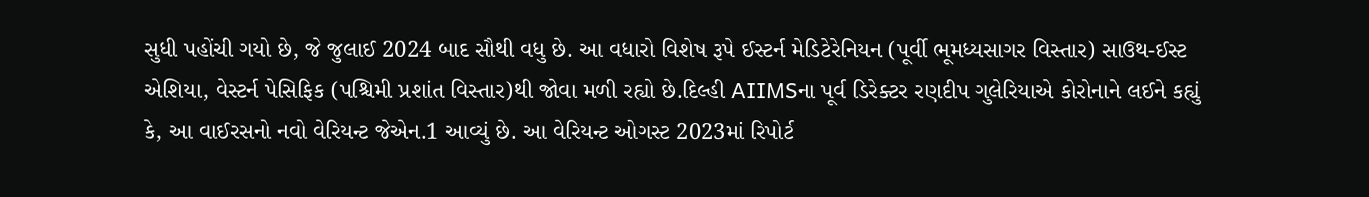સુધી પહોંચી ગયો છે, જે જુલાઈ 2024 બાદ સૌથી વધુ છે. આ વધારો વિશેષ રૂપે ઈસ્ટર્ન મેડિટેરેનિયન (પૂર્વી ભૂમધ્યસાગર વિસ્તાર) સાઉથ-ઈસ્ટ એશિયા, વેસ્ટર્ન પેસિફિક (પશ્ચિમી પ્રશાંત વિસ્તાર)થી જોવા મળી રહ્યો છે.દિલ્હી AIIMSના પૂર્વ ડિરેક્ટર રણદીપ ગુલેરિયાએ કોરોનાને લઈને કહ્યું કે, આ વાઈરસનો નવો વેરિયન્ટ જેએન.1 આવ્યું છે. આ વેરિયન્ટ ઓગસ્ટ 2023માં રિપોર્ટ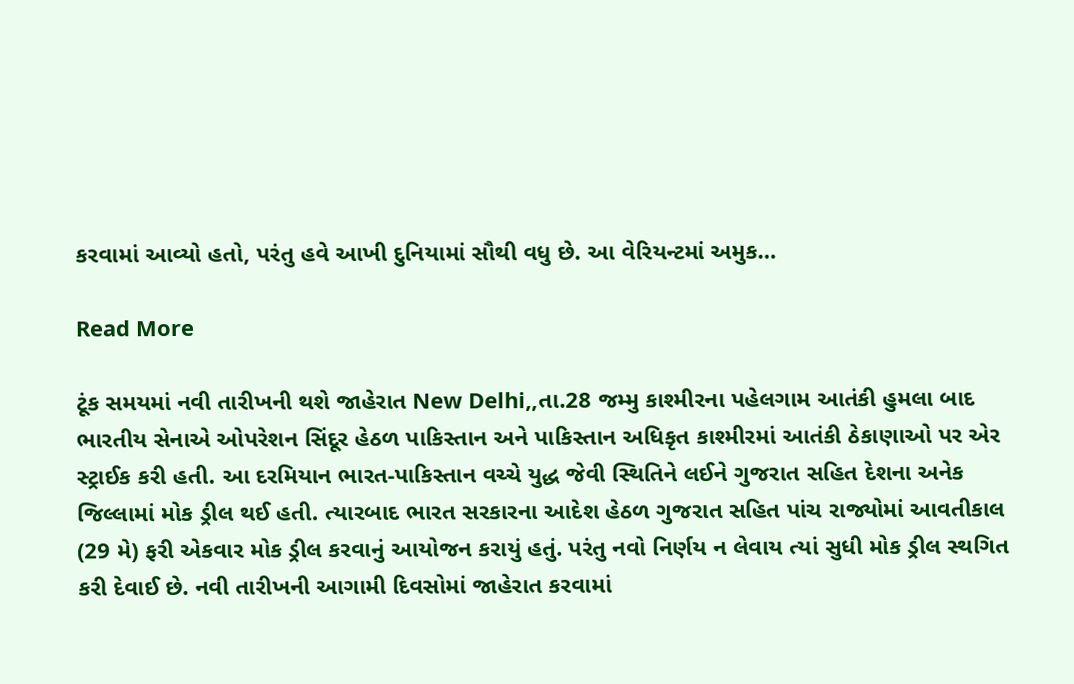કરવામાં આવ્યો હતો, પરંતુ હવે આખી દુનિયામાં સૌથી વધુ છે. આ વેરિયન્ટમાં અમુક…

Read More

ટૂંક સમયમાં નવી તારીખની થશે જાહેરાત New Delhi,,તા.28 જમ્મુ કાશ્મીરના પહેલગામ આતંકી હુમલા બાદ ભારતીય સેનાએ ઓપરેશન સિંદૂર હેઠળ પાકિસ્તાન અને પાકિસ્તાન અધિકૃત કાશ્મીરમાં આતંકી ઠેકાણાઓ પર એર સ્ટ્રાઈક કરી હતી. આ દરમિયાન ભારત-પાકિસ્તાન વચ્ચે યુદ્ધ જેવી સ્થિતિને લઈને ગુજરાત સહિત દેશના અનેક જિલ્લામાં મોક ડ્રીલ થઈ હતી. ત્યારબાદ ભારત સરકારના આદેશ હેઠળ ગુજરાત સહિત પાંચ રાજ્યોમાં આવતીકાલ (29 મે) ફરી એકવાર મોક ડ્રીલ કરવાનું આયોજન કરાયું હતું. પરંતુ નવો નિર્ણય ન લેવાય ત્યાં સુધી મોક ડ્રીલ સ્થગિત કરી દેવાઈ છે. નવી તારીખની આગામી દિવસોમાં જાહેરાત કરવામાં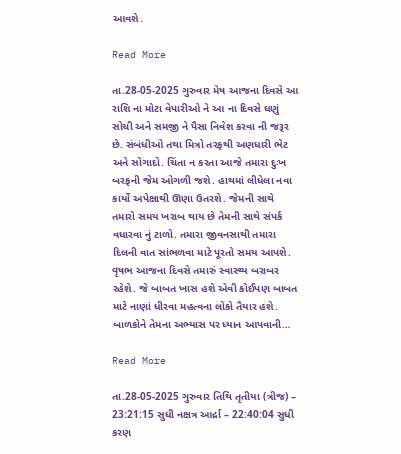આવશે.

Read More

તા.28-05-2025 ગુરુવાર મેષ આજના દિવસે આ રાશિ ના મોટા વેપારીઓ ને આ ના દિવસે ઘણું સોચી અને સમજી ને પૈસા નિવેશ કરવા ની જરૂર છે. સંબંધીઓ તથા મિત્રો તરફથી અણધારી ભેટ અને સોગાદો. ચિંતા ન કરતા આજે તમારા દુઃખ બરફની જેમ ઓગળી જશે. હાથમાં લીધેલા નવા કાર્યો અપેક્ષાથી ઊણા ઉતરશે. જેમની સાથે તમારો સમય ખરાબ થાય છે તેમની સાથે સંપર્ક વધારવા નું ટાળો. તમારા જીવનસાથી તમારા દિલની વાત સાંભળવા માટે પૂરતો સમય આપશે. વૃષભ આજના દિવસે તમારું સ્વાસ્થ્ય બરાબર રહેશે. જે બાબત ખાસ હશે એવી કોઈપણ બાબત માટે નાણાં ધીરવા મહત્વના લોકો તૈયાર હશે. બાળકોને તેમના અભ્યાસ પર ધ્યાન આપવાની…

Read More

તા.28-05-2025 ગુરુવાર તિથિ તૃતીયા (ત્રીજ) – 23:21:15 સુધી નક્ષત્ર આર્દ્રા – 22:40:04 સુધી કરણ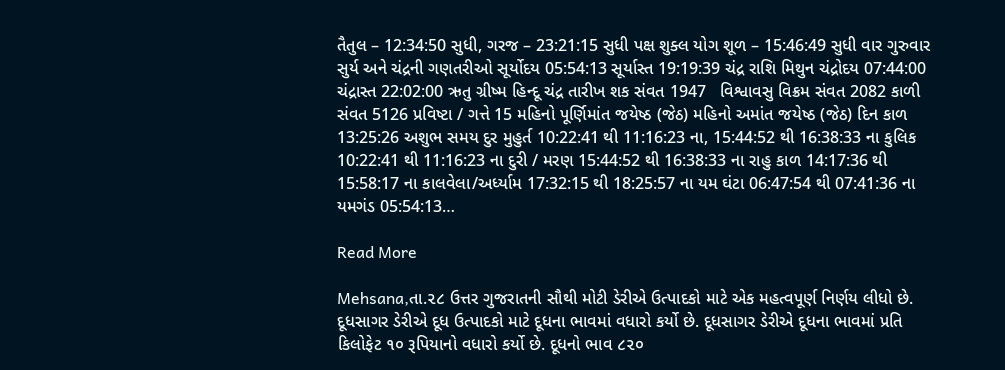તૈતુલ – 12:34:50 સુધી, ગરજ – 23:21:15 સુધી પક્ષ શુક્લ યોગ શૂળ – 15:46:49 સુધી વાર ગુરુવાર સુર્ય અને ચંદ્રની ગણતરીઓ સૂર્યોદય 05:54:13 સૂર્યાસ્ત 19:19:39 ચંદ્ર રાશિ મિથુન ચંદ્રોદય 07:44:00 ચંદ્રાસ્ત 22:02:00 ઋતુ ગ્રીષ્મ હિન્દૂ ચંદ્ર તારીખ શક સંવત 1947   વિશ્વાવસુ વિક્રમ સંવત 2082 કાળી સંવત 5126 પ્રવિષ્ટા / ગત્તે 15 મહિનો પૂર્ણિમાંત જયેષ્ઠ (જેઠ) મહિનો અમાંત જયેષ્ઠ (જેઠ) દિન કાળ 13:25:26 અશુભ સમય દુર મુહુર્ત 10:22:41 થી 11:16:23 ના, 15:44:52 થી 16:38:33 ના કુલિક 10:22:41 થી 11:16:23 ના દુરી / મરણ 15:44:52 થી 16:38:33 ના રાહુ કાળ 14:17:36 થી 15:58:17 ના કાલવેલા/અર્ધ્યામ 17:32:15 થી 18:25:57 ના યમ ઘંટા 06:47:54 થી 07:41:36 ના યમગંડ 05:54:13…

Read More

Mehsana,તા.૨૮ ઉત્તર ગુજરાતની સૌથી મોટી ડેરીએ ઉત્પાદકો માટે એક મહત્વપૂર્ણ નિર્ણય લીધો છે. દૂધસાગર ડેરીએ દૂધ ઉત્પાદકો માટે દૂધના ભાવમાં વધારો કર્યો છે. દૂધસાગર ડેરીએ દૂધના ભાવમાં પ્રતિ કિલોફેટ ૧૦ રૂપિયાનો વધારો કર્યો છે. દૂધનો ભાવ ૮૨૦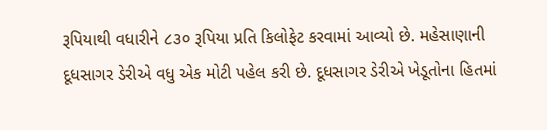રૂપિયાથી વધારીને ૮૩૦ રૂપિયા પ્રતિ કિલોફેટ કરવામાં આવ્યો છે. મહેસાણાની દૂધસાગર ડેરીએ વધુ એક મોટી પહેલ કરી છે. દૂધસાગર ડેરીએ ખેડૂતોના હિતમાં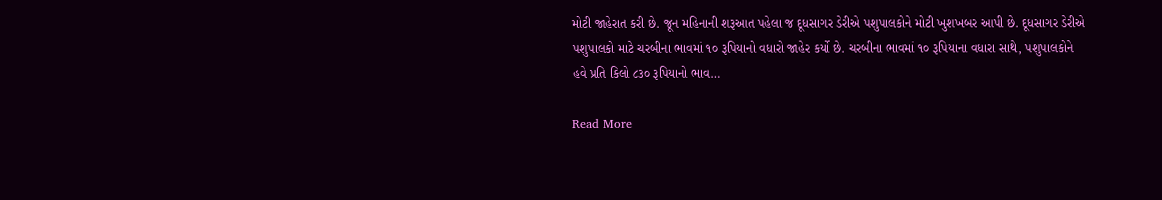મોટી જાહેરાત કરી છે. જૂન મહિનાની શરૂઆત પહેલા જ દૂધસાગર ડેરીએ પશુપાલકોને મોટી ખુશખબર આપી છે. દૂધસાગર ડેરીએ પશુપાલકો માટે ચરબીના ભાવમાં ૧૦ રૂપિયાનો વધારો જાહેર કર્યો છે. ચરબીના ભાવમાં ૧૦ રૂપિયાના વધારા સાથે, પશુપાલકોને હવે પ્રતિ કિલો ૮૩૦ રૂપિયાનો ભાવ…

Read More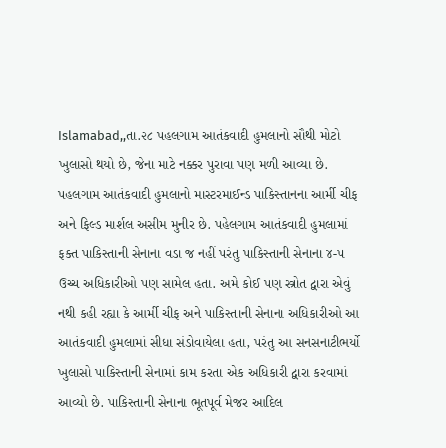Islamabad,,તા.૨૮ પહલગામ આતંકવાદી હુમલાનો સૌથી મોટો ખુલાસો થયો છે, જેના માટે નક્કર પુરાવા પણ મળી આવ્યા છે. પહલગામ આતંકવાદી હુમલાનો માસ્ટરમાઈન્ડ પાકિસ્તાનના આર્મી ચીફ અને ફિલ્ડ માર્શલ અસીમ મુનીર છે. પહેલગામ આતંકવાદી હુમલામાં ફક્ત પાકિસ્તાની સેનાના વડા જ નહીં પરંતુ પાકિસ્તાની સેનાના ૪-૫ ઉચ્ચ અધિકારીઓ પણ સામેલ હતા. અમે કોઈ પણ સ્ત્રોત દ્વારા એવું નથી કહી રહ્યા કે આર્મી ચીફ અને પાકિસ્તાની સેનાના અધિકારીઓ આ આતંકવાદી હુમલામાં સીધા સંડોવાયેલા હતા, પરંતુ આ સનસનાટીભર્યો ખુલાસો પાકિસ્તાની સેનામાં કામ કરતા એક અધિકારી દ્વારા કરવામાં આવ્યો છે. પાકિસ્તાની સેનાના ભૂતપૂર્વ મેજર આદિલ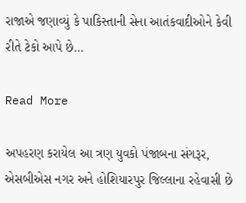રાજાએ જણાવ્યું કે પાકિસ્તાની સેના આતંકવાદીઓને કેવી રીતે ટેકો આપે છે…

Read More

અપહરણ કરાયેલ આ ત્રણ યુવકો પંજાબના સંગરૂર, એસબીએસ નગર અને હોશિયારપુર જિલ્લાના રહેવાસી છે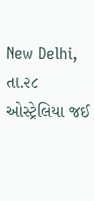New Delhi, તા.૨૮ ઓસ્ટ્રેલિયા જઈ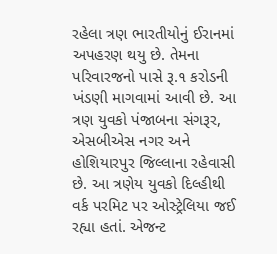રહેલા ત્રણ ભારતીયોનું ઈરાનમાં અપહરણ થયુ છે. તેમના પરિવારજનો પાસે રૂ.૧ કરોડની ખંડણી માગવામાં આવી છે. આ ત્રણ યુવકો પંજાબના સંગરૂર, એસબીએસ નગર અને હોશિયારપુર જિલ્લાના રહેવાસી છે. આ ત્રણેય યુવકો દિલ્હીથી વર્ક પરમિટ પર ઓસ્ટ્રેલિયા જઈ રહ્યા હતાં. એજન્ટ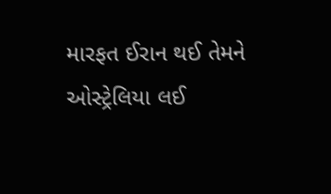મારફત ઈરાન થઈ તેમને ઓસ્ટ્રેલિયા લઈ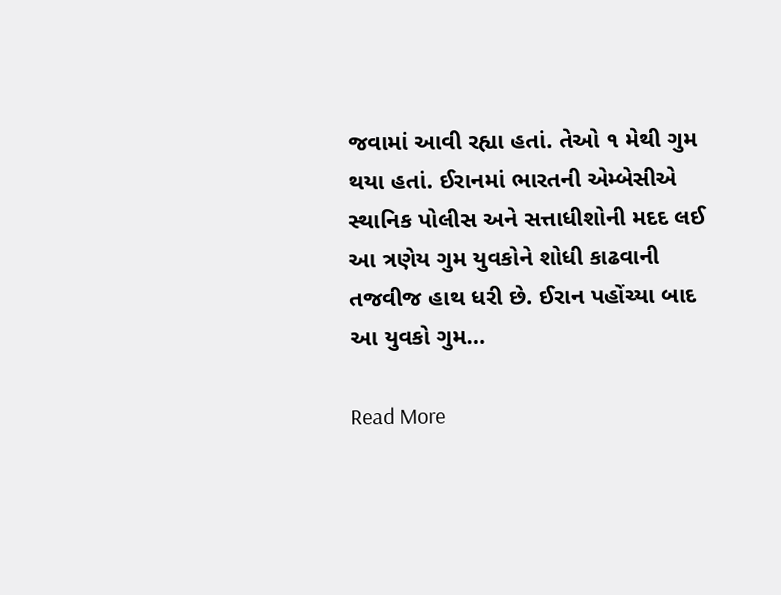જવામાં આવી રહ્યા હતાં. તેઓ ૧ મેથી ગુમ થયા હતાં. ઈરાનમાં ભારતની એમ્બેસીએ સ્થાનિક પોલીસ અને સત્તાધીશોની મદદ લઈ આ ત્રણેય ગુમ યુવકોને શોધી કાઢવાની તજવીજ હાથ ધરી છે. ઈરાન પહોંચ્યા બાદ આ યુવકો ગુમ…

Read More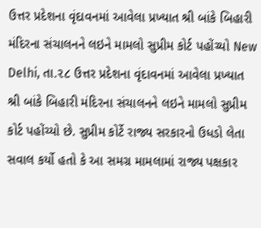ઉત્તર પ્રદેશના વૃંદાવનમાં આવેલા પ્રખ્યાત શ્રી બાંકે બિહારી મંદિરના સંચાલનને લઇને મામલો સુપ્રીમ કોર્ટ પહોંચ્યો New Delhi, તા.૨૮ ઉત્તર પ્રદેશના વૃંદાવનમાં આવેલા પ્રખ્યાત શ્રી બાંકે બિહારી મંદિરના સંચાલનને લઇને મામલો સુપ્રીમ કોર્ટ પહોંચ્યો છે. સુપ્રીમ કોર્ટે રાજ્ય સરકારનો ઉધડો લેતા સવાલ કર્યો હતો કે આ સમગ્ર મામલામાં રાજ્ય પક્ષકાર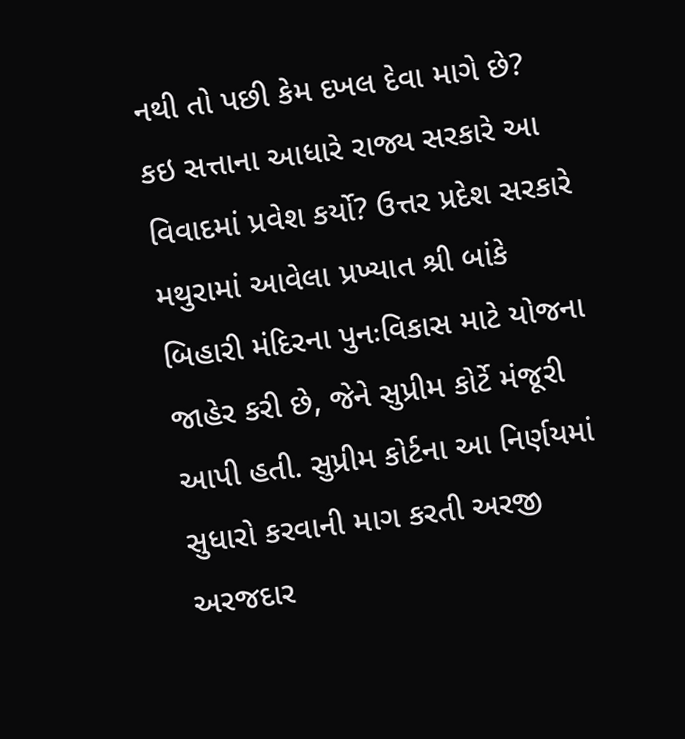નથી તો પછી કેમ દખલ દેવા માગે છે? કઇ સત્તાના આધારે રાજ્ય સરકારે આ વિવાદમાં પ્રવેશ કર્યો? ઉત્તર પ્રદેશ સરકારે મથુરામાં આવેલા પ્રખ્યાત શ્રી બાંકે બિહારી મંદિરના પુનઃવિકાસ માટે યોજના જાહેર કરી છે, જેને સુપ્રીમ કોર્ટે મંજૂરી આપી હતી. સુપ્રીમ કોર્ટના આ નિર્ણયમાં સુધારો કરવાની માગ કરતી અરજી અરજદાર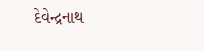દેવેન્દ્રનાથ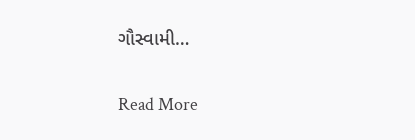ગૌસ્વામી…

Read More